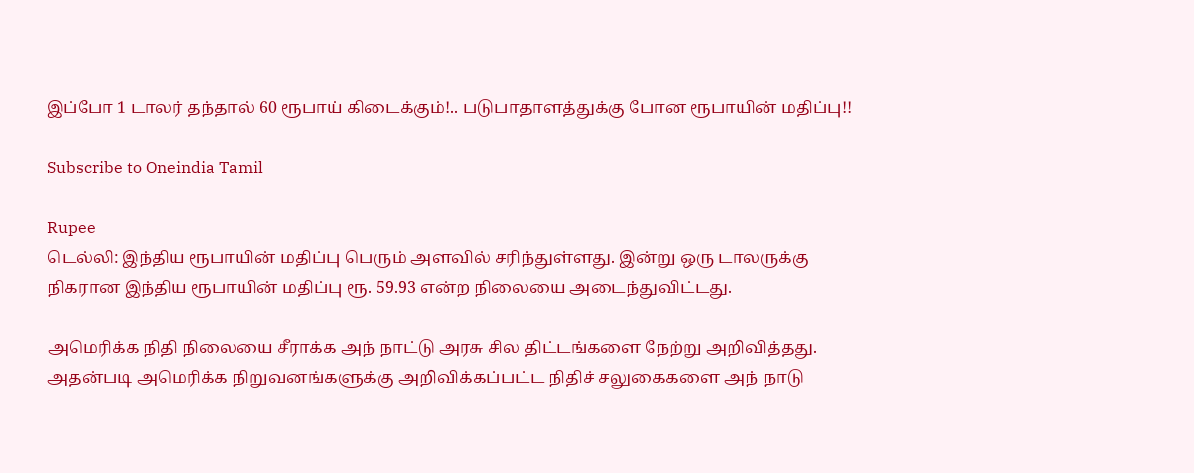இப்போ 1 டாலர் தந்தால் 60 ரூபாய் கிடைக்கும்!.. படுபாதாளத்துக்கு போன ரூபாயின் மதிப்பு!!

Subscribe to Oneindia Tamil

Rupee
டெல்லி: இந்திய ரூபாயின் மதிப்பு பெரும் அளவில் சரிந்துள்ளது. இன்று ஒரு டாலருக்கு நிகரான இந்திய ரூபாயின் மதிப்பு ரூ. 59.93 என்ற நிலையை அடைந்துவிட்டது.

அமெரிக்க நிதி நிலையை சீராக்க அந் நாட்டு அரசு சில திட்டங்களை நேற்று அறிவித்தது. அதன்படி அமெரிக்க நிறுவனங்களுக்கு அறிவிக்கப்பட்ட நிதிச் சலுகைகளை அந் நாடு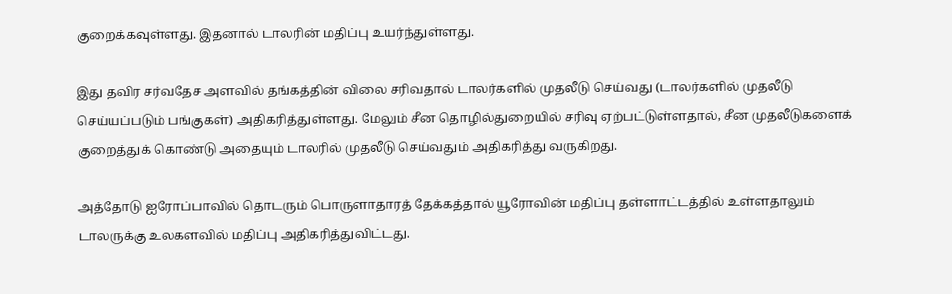குறைக்கவுள்ளது. இதனால் டாலரின் மதிப்பு உயர்ந்துள்ளது.

இது தவிர சர்வதேச அளவில் தங்கத்தின் விலை சரிவதால் டாலர்களில் முதலீடு செய்வது (டாலர்களில் முதலீடு செய்யப்படும் பங்குகள்) அதிகரித்துள்ளது. மேலும் சீன தொழில்துறையில் சரிவு ஏற்பட்டுள்ளதால், சீன முதலீடுகளைக் குறைத்துக் கொண்டு அதையும் டாலரில் முதலீடு செய்வதும் அதிகரித்து வருகிறது.

அத்தோடு ஐரோப்பாவில் தொடரும் பொருளாதாரத் தேக்கத்தால் யூரோவின் மதிப்பு தள்ளாட்டத்தில் உள்ளதாலும் டாலருக்கு உலகளவில் மதிப்பு அதிகரித்துவிட்டது.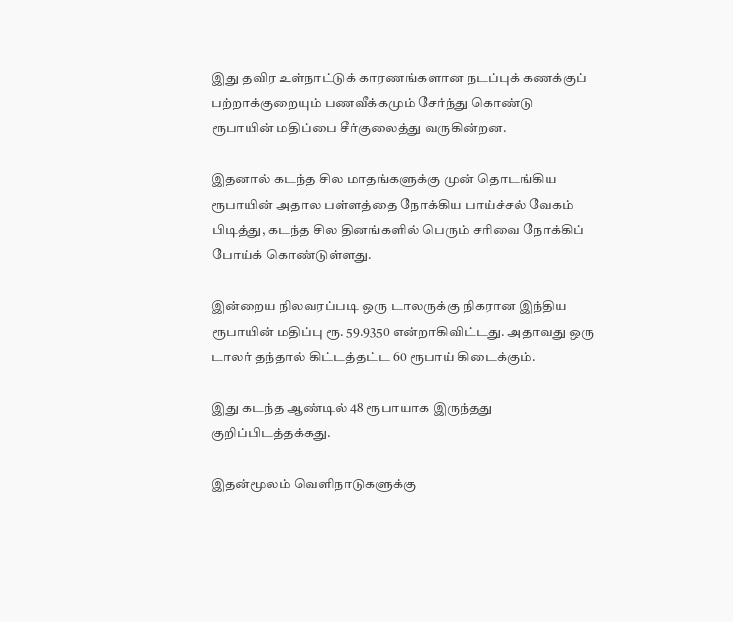இது தவிர உள்நாட்டுக் காரணங்களான நடப்புக் கணக்குப் பற்றாக்குறையும் பணவீக்கமும் சேர்ந்து கொண்டு ரூபாயின் மதிப்பை சீர்குலைத்து வருகின்றன.

இதனால் கடந்த சில மாதங்களுக்கு முன் தொடங்கிய ரூபாயின் அதால பள்ளத்தை நோக்கிய பாய்ச்சல் வேகம் பிடித்து, கடந்த சில தினங்களில் பெரும் சரிவை நோக்கிப் போய்க் கொண்டுள்ளது.

இன்றைய நிலவரப்படி ஒரு டாலருக்கு நிகரான இந்திய ரூபாயின் மதிப்பு ரூ. 59.9350 என்றாகிவிட்டது. அதாவது ஒரு டாலர் தந்தால் கிட்டத்தட்ட 60 ரூபாய் கிடைக்கும்.

இது கடந்த ஆண்டில் 48 ரூபாயாக இருந்தது குறிப்பிடத்தக்கது.

இதன்மூலம் வெளிநாடுகளுக்கு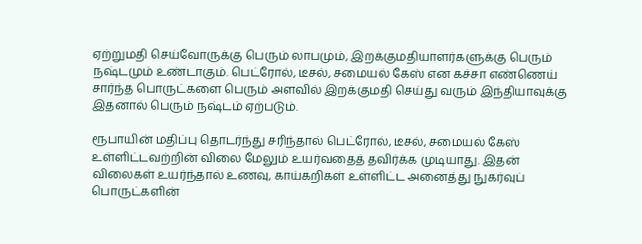ஏற்றுமதி செய்வோருக்கு பெரும் லாபமும், இறக்குமதியாளர்களுக்கு பெரும் நஷ்டமும் உண்டாகும். பெட்ரோல், டீசல், சமையல் கேஸ் என கச்சா எண்ணெய் சார்ந்த பொருட்களை பெரும் அளவில் இறக்குமதி செய்து வரும் இந்தியாவுக்கு இதனால் பெரும் நஷ்டம் ஏற்படும்.

ரூபாயின் மதிப்பு தொடர்ந்து சரிந்தால் பெட்ரோல், டீசல், சமையல் கேஸ் உள்ளிட்டவற்றின் விலை மேலும் உயர்வதைத் தவிர்க்க முடியாது. இதன் விலைகள் உயர்ந்தால் உணவு, காய்கறிகள் உள்ளிட்ட அனைத்து நுகர்வுப் பொருட்களின்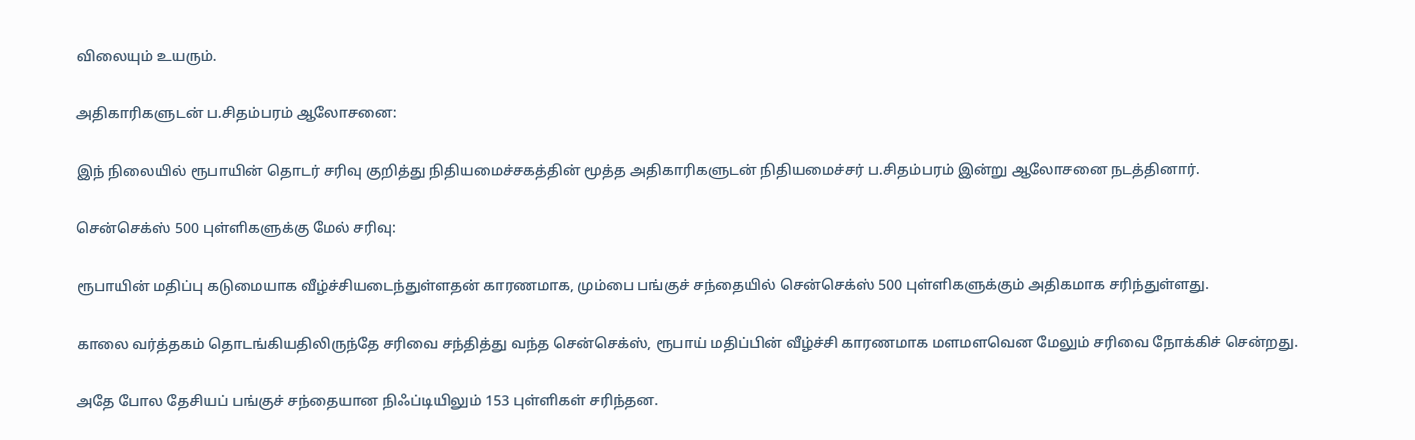விலையும் உயரும்.

அதிகாரிகளுடன் ப.சிதம்பரம் ஆலோசனை:

இந் நிலையில் ரூபாயின் தொடர் சரிவு குறித்து நிதியமைச்சகத்தின் மூத்த அதிகாரிகளுடன் நிதியமைச்சர் ப.சிதம்பரம் இன்று ஆலோசனை நடத்தினார்.

சென்செக்ஸ் 500 புள்ளிகளுக்கு மேல் சரிவு:

ரூபாயின் மதிப்பு கடுமையாக வீழ்ச்சியடைந்துள்ளதன் காரணமாக, மும்பை பங்குச் சந்தையில் சென்செக்ஸ் 500 புள்ளிகளுக்கும் அதிகமாக சரிந்துள்ளது.

காலை வர்த்தகம் தொடங்கியதிலிருந்தே சரிவை சந்தித்து வந்த சென்செக்ஸ், ரூபாய் மதிப்பின் வீழ்ச்சி காரணமாக மளமளவென மேலும் சரிவை நோக்கிச் சென்றது.

அதே போல தேசியப் பங்குச் சந்தையான நிஃப்டியிலும் 153 புள்ளிகள் சரிந்தன.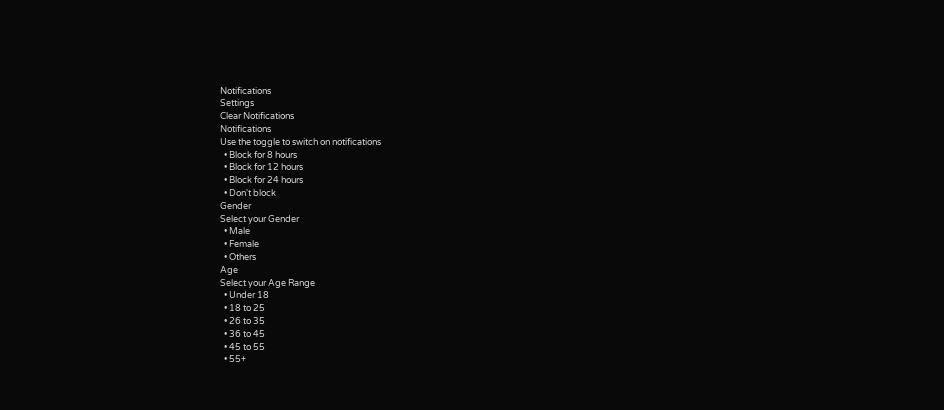Notifications
Settings
Clear Notifications
Notifications
Use the toggle to switch on notifications
  • Block for 8 hours
  • Block for 12 hours
  • Block for 24 hours
  • Don't block
Gender
Select your Gender
  • Male
  • Female
  • Others
Age
Select your Age Range
  • Under 18
  • 18 to 25
  • 26 to 35
  • 36 to 45
  • 45 to 55
  • 55+